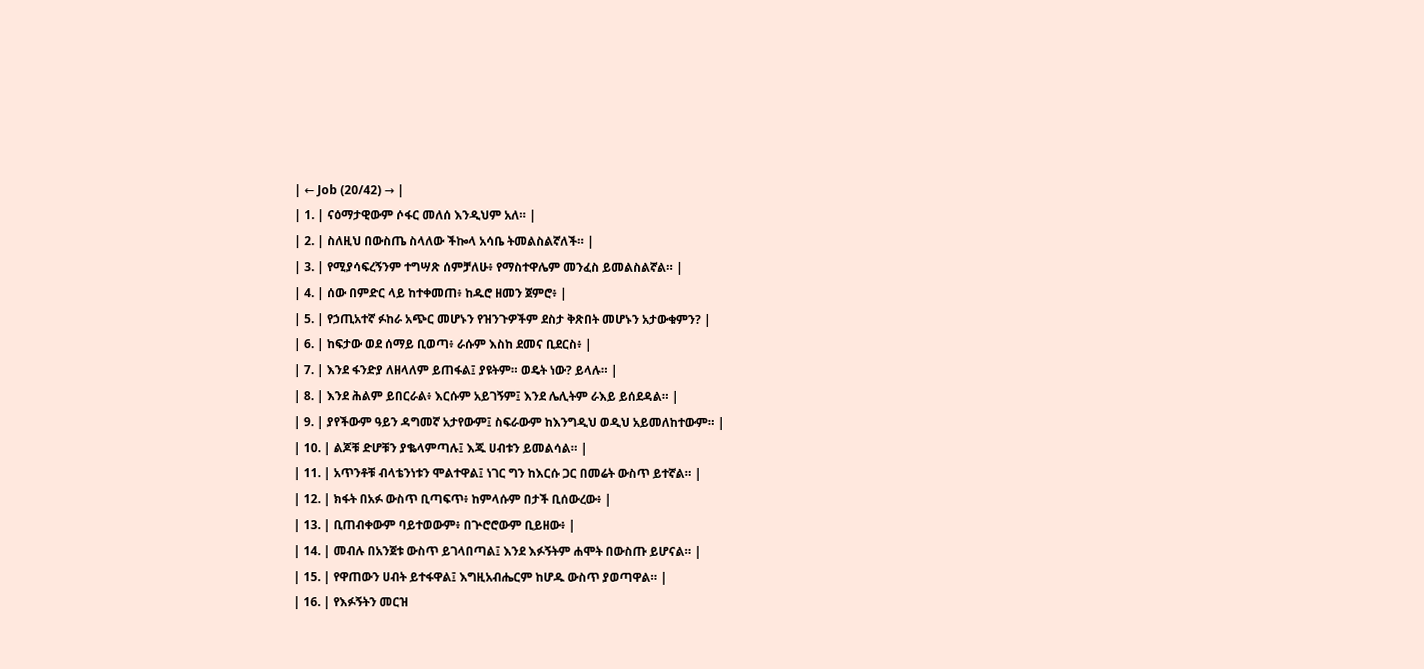| ← Job (20/42) → |
| 1. | ናዕማታዊውም ሶፋር መለሰ እንዲህም አለ። |
| 2. | ስለዚህ በውስጤ ስላለው ችኰላ አሳቤ ትመልስልኛለች። |
| 3. | የሚያሳፍረኝንም ተግሣጽ ሰምቻለሁ፥ የማስተዋሌም መንፈስ ይመልስልኛል። |
| 4. | ሰው በምድር ላይ ከተቀመጠ፥ ከዱሮ ዘመን ጀምሮ፥ |
| 5. | የኃጢአተኛ ፉከራ አጭር መሆኑን የዝንጉዎችም ደስታ ቅጽበት መሆኑን አታውቁምን? |
| 6. | ከፍታው ወደ ሰማይ ቢወጣ፥ ራሱም እስከ ደመና ቢደርስ፥ |
| 7. | እንደ ፋንድያ ለዘላለም ይጠፋል፤ ያዩትም። ወዴት ነው? ይላሉ። |
| 8. | እንደ ሕልም ይበርራል፥ እርሱም አይገኝም፤ እንደ ሌሊትም ራእይ ይሰደዳል። |
| 9. | ያየችውም ዓይን ዳግመኛ አታየውም፤ ስፍራውም ከእንግዲህ ወዲህ አይመለከተውም። |
| 10. | ልጆቹ ድሆቹን ያቈላምጣሉ፤ እጁ ሀብቱን ይመልሳል። |
| 11. | አጥንቶቹ ብላቴንነቱን ሞልተዋል፤ ነገር ግን ከእርሱ ጋር በመሬት ውስጥ ይተኛል። |
| 12. | ክፋት በአፉ ውስጥ ቢጣፍጥ፥ ከምላሱም በታች ቢሰውረው፥ |
| 13. | ቢጠብቀውም ባይተወውም፥ በጕሮሮውም ቢይዘው፥ |
| 14. | መብሉ በአንጀቱ ውስጥ ይገላበጣል፤ እንደ እፉኝትም ሐሞት በውስጡ ይሆናል። |
| 15. | የዋጠውን ሀብት ይተፋዋል፤ እግዚአብሔርም ከሆዱ ውስጥ ያወጣዋል። |
| 16. | የእፉኝትን መርዝ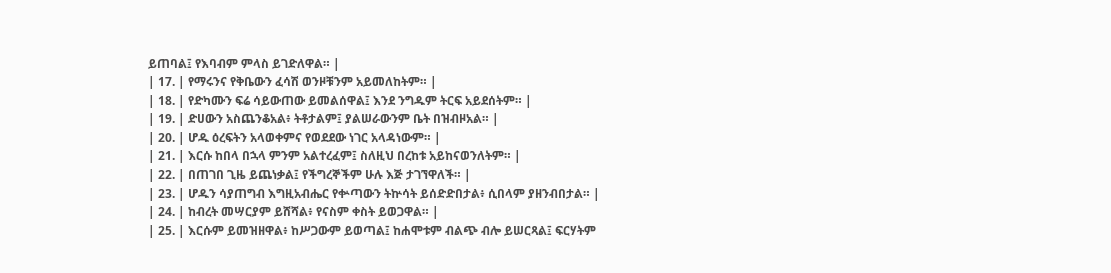ይጠባል፤ የእባብም ምላስ ይገድለዋል። |
| 17. | የማሩንና የቅቤውን ፈሳሽ ወንዞቹንም አይመለከትም። |
| 18. | የድካሙን ፍሬ ሳይውጠው ይመልሰዋል፤ እንደ ንግዱም ትርፍ አይደሰትም። |
| 19. | ድሀውን አስጨንቆአል፥ ትቶታልም፤ ያልሠራውንም ቤት በዝብዞአል። |
| 20. | ሆዱ ዕረፍትን አላወቀምና የወደደው ነገር አላዳነውም። |
| 21. | እርሱ ከበላ በኋላ ምንም አልተረፈም፤ ስለዚህ በረከቱ አይከናወንለትም። |
| 22. | በጠገበ ጊዜ ይጨነቃል፤ የችግረኞችም ሁሉ እጅ ታገኘዋለች። |
| 23. | ሆዱን ሳያጠግብ እግዚአብሔር የቍጣውን ትኵሳት ይሰድድበታል፥ ሲበላም ያዘንብበታል። |
| 24. | ከብረት መሣርያም ይሸሻል፥ የናስም ቀስት ይወጋዋል። |
| 25. | እርሱም ይመዝዘዋል፥ ከሥጋውም ይወጣል፤ ከሐሞቱም ብልጭ ብሎ ይሠርጻል፤ ፍርሃትም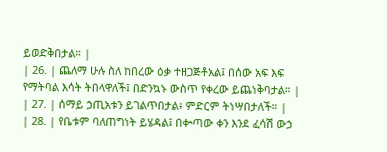ይወድቅበታል። |
| 26. | ጨለማ ሁሉ ስለ ከበረው ዕቃ ተዘጋጅቶአል፤ በሰው አፍ እፍ የማትባል እሳት ትበላዋለች፤ በድንኳኑ ውስጥ የቀረው ይጨነቅባታል። |
| 27. | ሰማይ ኃጢአቱን ይገልጥበታል፥ ምድርም ትነሣበታለች። |
| 28. | የቤቱም ባለጠግነት ይሄዳል፤ በቍጣው ቀን እንደ ፈሳሽ ውኃ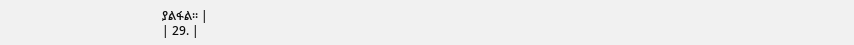ያልፋል። |
| 29. |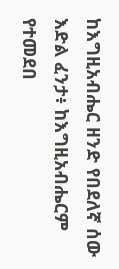ከእግዚአብሔር ዘንድ የበደለኛ ሰው እድል ፈንታ፥ ከእግዚአብሔርም የተመደበ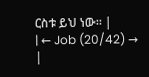ርስቱ ይህ ነው። |
| ← Job (20/42) → |